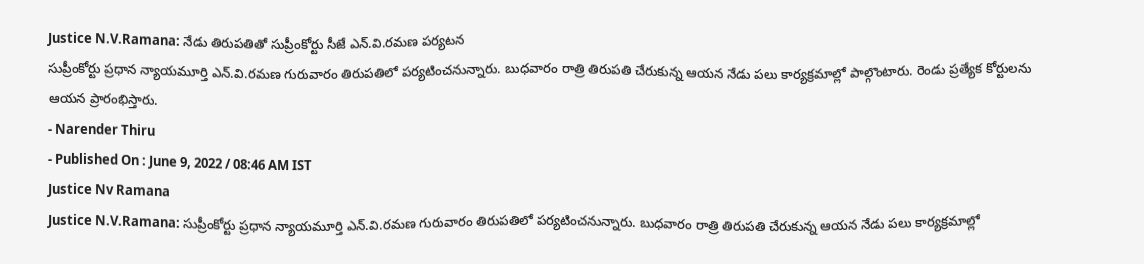Justice N.V.Ramana: నేడు తిరుపతితో సుప్రీంకోర్టు సీజే ఎన్.వి.రమణ పర్యటన
సుప్రీంకోర్టు ప్రధాన న్యాయమూర్తి ఎన్.వి.రమణ గురువారం తిరుపతిలో పర్యటించనున్నారు. బుధవారం రాత్రి తిరుపతి చేరుకున్న ఆయన నేడు పలు కార్యక్రమాల్లో పాల్గొంటారు. రెండు ప్రత్యేక కోర్టులను ఆయన ప్రారంభిస్తారు.
- Narender Thiru
- Published On : June 9, 2022 / 08:46 AM IST
Justice Nv Ramana
Justice N.V.Ramana: సుప్రీంకోర్టు ప్రధాన న్యాయమూర్తి ఎన్.వి.రమణ గురువారం తిరుపతిలో పర్యటించనున్నారు. బుధవారం రాత్రి తిరుపతి చేరుకున్న ఆయన నేడు పలు కార్యక్రమాల్లో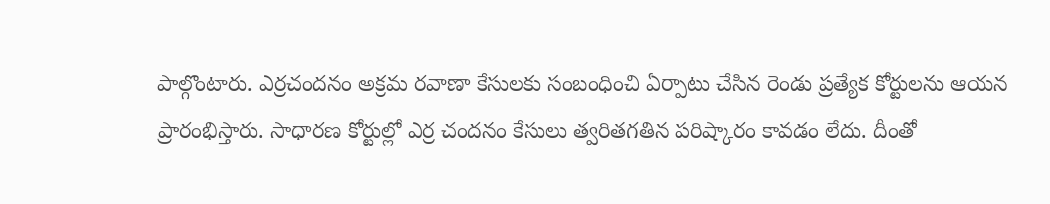పాల్గొంటారు. ఎర్రచందనం అక్రమ రవాణా కేసులకు సంబంధించి ఏర్పాటు చేసిన రెండు ప్రత్యేక కోర్టులను ఆయన ప్రారంభిస్తారు. సాధారణ కోర్టుల్లో ఎర్ర చందనం కేసులు త్వరితగతిన పరిష్కారం కావడం లేదు. దీంతో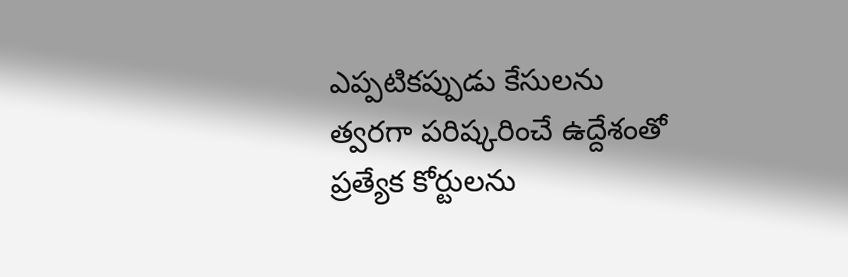ఎప్పటికప్పుడు కేసులను త్వరగా పరిష్కరించే ఉద్దేశంతో ప్రత్యేక కోర్టులను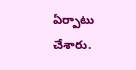ఏర్పాటు చేశారు.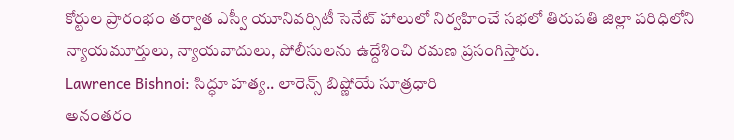కోర్టుల ప్రారంభం తర్వాత ఎస్వీ యూనివర్సిటీ సెనేట్ హాలులో నిర్వహించే సభలో తిరుపతి జిల్లా పరిధిలోని న్యాయమూర్తులు, న్యాయవాదులు, పోలీసులను ఉద్దేశించి రమణ ప్రసంగిస్తారు.
Lawrence Bishnoi: సిద్ధూ హత్య.. లారెన్స్ బిష్ణోయే సూత్రధారి
అనంతరం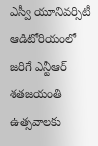ఎస్వీ యూనివర్సిటీ ఆడిటోరియంలో జరిగే ఎన్టీఆర్ శతజయంతి ఉత్సవాలకు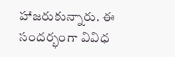హాజరుకున్నారు. ఈ సందర్భంగా వివిధ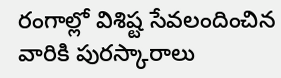రంగాల్లో విశిష్ట సేవలందించిన వారికి పురస్కారాలు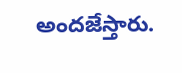అందజేస్తారు.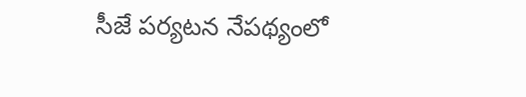సీజే పర్యటన నేపథ్యంలో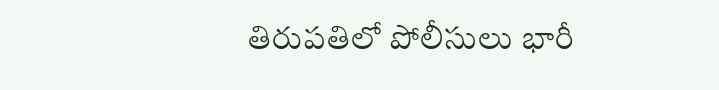తిరుపతిలో పోలీసులు భారీ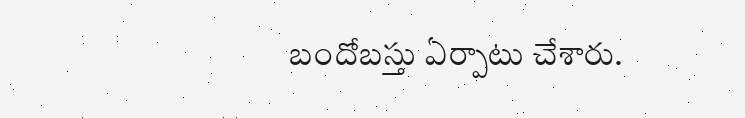బందోబస్తు ఏర్పాటు చేశారు.